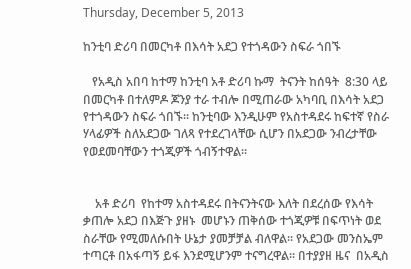Thursday, December 5, 2013

ከንቲባ ድሪባ በመርካቶ በእሳት አደጋ የተጎዳውን ስፍራ ጎበኙ

   የአዲስ አበባ ከተማ ከንቲባ አቶ ድሪባ ኩማ  ትናንት ከሰዓት  8:30 ላይ በመርካቶ በተለምዶ ጆንያ ተራ ተብሎ በሚጠራው አካባቢ በእሳት አደጋ የተጎዳውን ስፍራ ጎበኙ። ከንቲባው እንዲሁም የአስተዳደሩ ከፍተኛ የስራ ሃላፊዎች ስለአደጋው ገለጻ የተደረገላቸው ሲሆን በአደጋው ንብረታቸው የወደመባቸውን ተጎጂዎች ጎብኝተዋል።


    አቶ ድሪባ  የከተማ አስተዳደሩ በትናንትናው እለት በደረሰው የእሳት ቃጠሎ አደጋ በእጅጉ ያዘኑ  መሆኑን ጠቅሰው ተጎጂዎቹ በፍጥነት ወደ ስራቸው የሚመለሱበት ሁኔታ ያመቻቻል ብለዋል። የአደጋው መንስኤም ተጣርቶ በአፋጣኝ ይፋ እንደሚሆንም ተናግረዋል። በተያያዘ ዜና  በአዲስ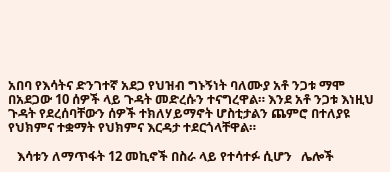አበባ የእሳትና ድንገተኛ አደጋ የህዝብ ግኑኝነት ባለሙያ አቶ ንጋቱ ማሞ በአደጋው 10 ሰዎች ላይ ጉዳት መድረሱን ተናግረዋል። እንደ አቶ ንጋቱ እነዚህ  ጉዳት የደረሰባቸውን ሰዎች ተክለሃይማኖት ሆስቲታልን ጨምሮ በተለያዩ የህክምና ተቋማት የህክምና እርዳታ ተደርጎላቸዋል።

   እሳቱን ለማጥፋት 12 መኪኖች በስራ ላይ የተሳተፉ ሲሆን   ሌሎች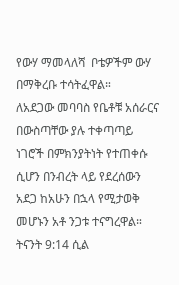የውሃ ማመላለሻ  ቦቴዎችም ውሃ በማቅረቡ ተሳትፈዋል።
ለአደጋው መባባስ የቤቶቹ አሰራርና በውስጣቸው ያሉ ተቀጣጣይ ነገሮች በምክንያትነት የተጠቀሱ ሲሆን በንብረት ላይ የደረሰውን  አደጋ ከአሁን በኋላ የሚታወቅ መሆኑን አቶ ንጋቱ ተናግረዋል። ትናንት 9:14 ሲል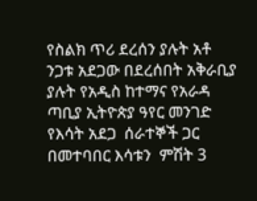የስልክ ጥሪ ደረሰን ያሉት አቶ ንጋቱ አደጋው በደረሰበት አቅራቢያ ያሉት የአዲስ ከተማና የአራዳ ጣቢያ ኢትዮጵያ ዓየር መንገድ የእሳት አደጋ  ሰራተኞች ጋር በመተባበር እሳቱን  ምሽት 3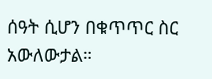ሰዓት ሲሆን በቁጥጥር ስር አውለውታል።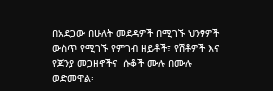በአደጋው በሁለት መደዳዎች በሚገኙ ህንፃዎች ውስጥ የሚገኙ የምገብ ዘይቶች፣ የሽቶዎች እና  የጆንያ መጋዘኖችና  ሱቆች ሙሉ በሙሉ  ወድመዋል፡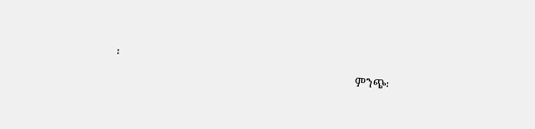፡
                                                                                ምንጭ፡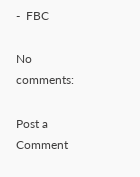-  FBC

No comments:

Post a Comment